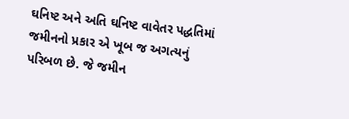ઘનિષ્ટ અને અતિ ઘનિષ્ટ વાવેતર પદ્ધતિમાં જમીનનો પ્રકાર એ ખૂબ જ અગત્યનું પરિબળ છે. જે જમીન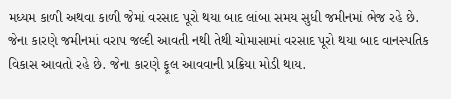મધ્યમ કાળી અથવા કાળી જેમાં વરસાદ પૂરો થયા બાદ લાંબા સમય સુધી જમીનમાં ભેજ રહે છે. જેના કારણે જમીનમાં વરાપ જલ્દી આવતી નથી તેથી ચોમાસામાં વરસાદ પૂરો થયા બાદ વાનસ્પતિક વિકાસ આવતો રહે છે. જેના કારણે ફૂલ આવવાની પ્રક્રિયા મોડી થાય.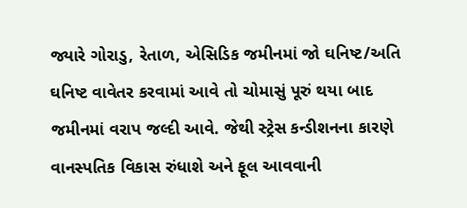જ્યારે ગોરાડુ, રેતાળ, એસિડિક જમીનમાં જો ઘનિષ્ટ/અતિ ઘનિષ્ટ વાવેતર કરવામાં આવે તો ચોમાસું પૂરું થયા બાદ જમીનમાં વરાપ જલ્દી આવે. જેથી સ્ટ્રેસ કન્ડીશનના કારણે વાનસ્પતિક વિકાસ રુંધાશે અને ફૂલ આવવાની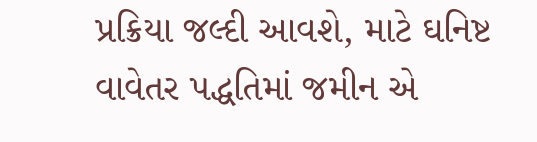પ્રક્રિયા જલ્દી આવશે, માટે ઘનિષ્ટ વાવેતર પદ્ધતિમાં જમીન એ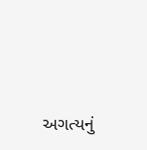અગત્યનું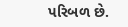પરિબળ છે.